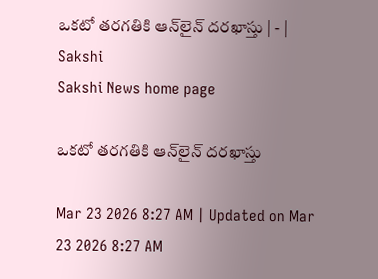ఒకటో తరగతికి ఆన్‌లైన్‌ దరఖాస్తు | - | Sakshi
Sakshi News home page

ఒకటో తరగతికి ఆన్‌లైన్‌ దరఖాస్తు

Mar 23 2026 8:27 AM | Updated on Mar 23 2026 8:27 AM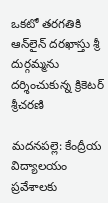ఒకటో తరగతికి ఆన్‌లైన్‌ దరఖాస్తు శ్రీ దుర్గమ్మను దర్శించుకున్న క్రికెటర్‌ శ్రీచరణి

మదనపల్లె: కేంద్రీయ విద్యాలయం ప్రవేశాలకు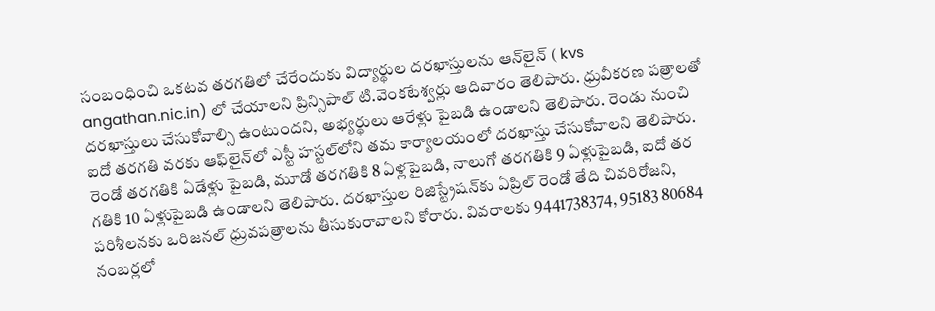సంబంధించి ఒకటవ తరగతిలో చేరేందుకు విద్యార్థుల దరఖాస్తులను ఆన్‌లైన్‌ ( kvs angathan.nic.in) లో చేయాలని ప్రిన్సిపాల్‌ టి.వెంకటేశ్వర్లు ఆదివారం తెలిపారు. ధ్రువీకరణ పత్రాలతో దరఖాస్తులు చేసుకోవాల్సి ఉంటుందని, అభ్యర్థులు ఆరేళ్లు పైబడి ఉండాలని తెలిపారు. రెండు నుంచి ఐదో తరగతి వరకు ఆఫ్‌లైన్‌లో ఎస్టీ హస్టల్‌లోని తమ కార్యాలయంలో దరఖాస్తు చేసుకోవాలని తెలిపారు. రెండో తరగతికి ఏడేళ్లు పైబడి, మూడో తరగతికి 8 ఏళ్లపైబడి, నాలుగో తరగతికి 9 ఏళ్లుపైబడి, ఐదో తర గతికి 10 ఏళ్లుపైబడి ఉండాలని తెలిపారు. దరఖాస్తుల రిజిస్ట్రేషన్‌కు ఏప్రిల్‌ రెండో తేది చివరిరోజని, పరిశీలనకు ఒరిజనల్‌ ధ్రువపత్రాలను తీసుకురావాలని కోరారు. వివరాలకు 9441738374, 95183 80684 నంబర్లలో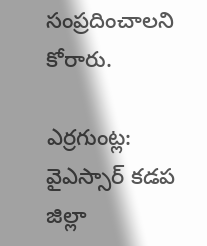సంప్రదించాలని కోరారు.

ఎర్రగుంట్ల: వైఎస్సార్‌ కడప జిల్లా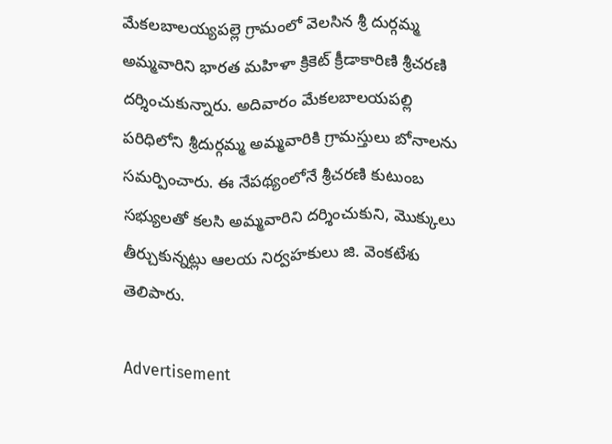మేకలబాలయ్యపల్లె గ్రామంలో వెలసిన శ్రీ దుర్గమ్మ అమ్మవారిని భారత మహిళా క్రికెట్‌ క్రీడాకారిణి శ్రీచరణి దర్శించుకున్నారు. అదివారం మేకలబాలయపల్లి పరిధిలోని శ్రీదుర్గమ్మ అమ్మవారికి గ్రామస్తులు బోనాలను సమర్పించారు. ఈ నేపథ్యంలోనే శ్రీచరణి కుటుంబ సభ్యులతో కలసి అమ్మవారిని దర్శించుకుని, మొక్కులు తీర్చుకున్నట్లు ఆలయ నిర్వహకులు జి. వెంకటేశు తెలిపారు.

Advertisement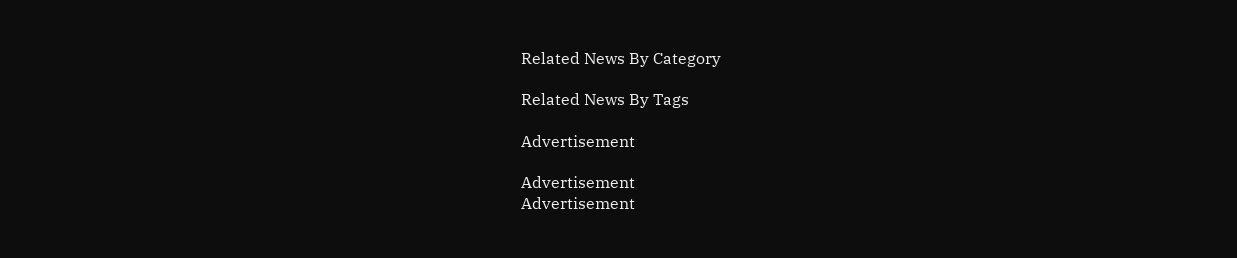Related News By Category

Related News By Tags

Advertisement

Advertisement
Advertisement